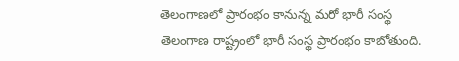తెలంగాణలో ప్రారంభం కానున్న మరో భారీ సంస్థ
తెలంగాణ రాష్ట్రంలో భారీ సంస్థ ప్రారంభం కాబోతుంది.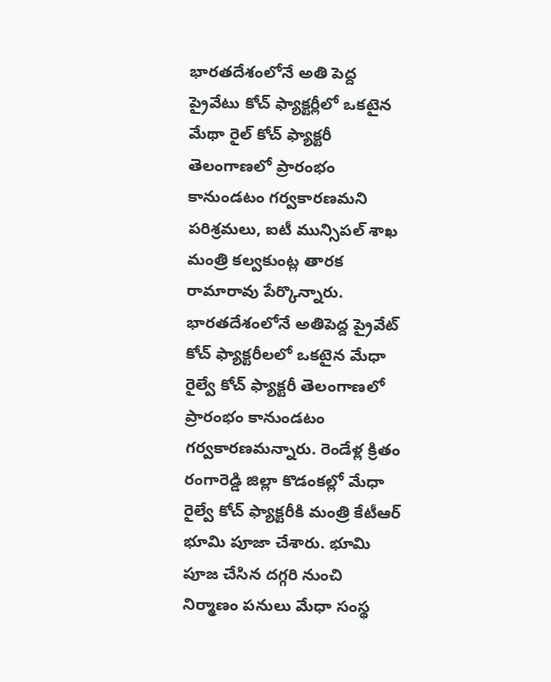భారతదేశంలోనే అతి పెద్ద ప్రైవేటు కోచ్ ఫ్యాక్టర్లీలో ఒకటైన మేథా రైల్ కోచ్ ఫ్యాక్టరీ తెలంగాణలో ప్రారంభం కానుండటం గర్వకారణమని పరిశ్రమలు, ఐటీ మున్సిపల్ శాఖ మంత్రి కల్వకుంట్ల తారక రామారావు పేర్కొన్నారు. భారతదేశంలోనే అతిపెద్ద ప్రైవేట్ కోచ్ ఫ్యాక్టరీలలో ఒకటైన మేధా రైల్వే కోచ్ ఫ్యాక్టరీ తెలంగాణలో ప్రారంభం కానుండటం గర్వకారణమన్నారు. రెండేళ్ల క్రితం రంగారెడ్డి జిల్లా కొడంకల్లో మేధా రైల్వే కోచ్ ఫ్యాక్టరీకి మంత్రి కేటీఆర్ భూమి పూజా చేశారు. భూమి పూజ చేసిన దగ్గరి నుంచి నిర్మాణం పనులు మేధా సంస్థ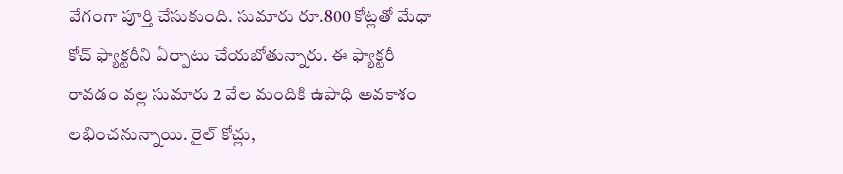వేగంగా పూర్తి చేసుకుంది. సుమారు రూ.800 కోట్లతో మేధా కోచ్ ఫ్యాక్టరీని ఏర్పాటు చేయబోతున్నారు. ఈ ఫ్యాక్టరీ రావడం వల్ల సుమారు 2 వేల మందికి ఉపాధి అవకాశం లభించనున్నాయి. రైల్ కోచ్లు,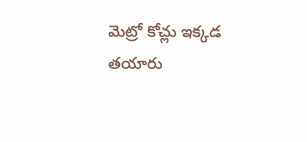మెట్రో కోచ్లు ఇక్కడ తయారు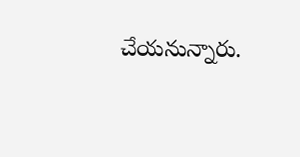చేయనున్నారు.